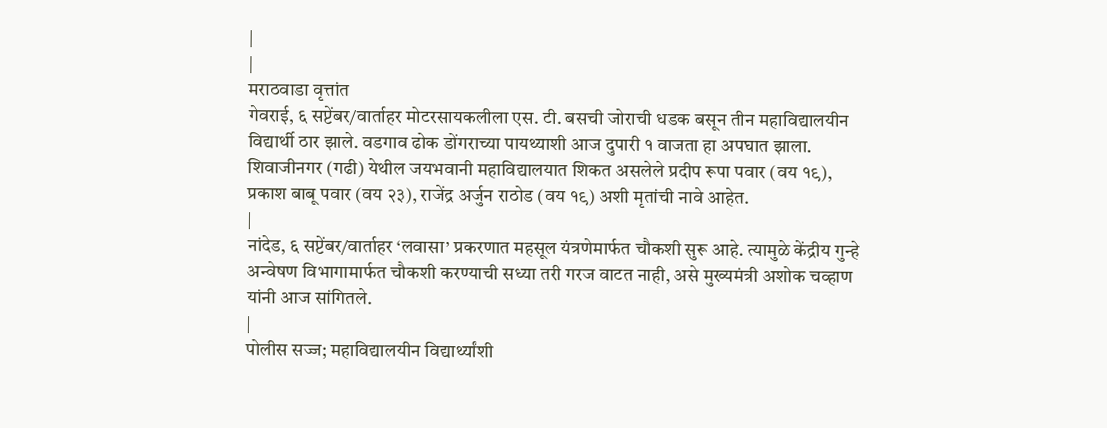|
|
मराठवाडा वृत्तांत
गेवराई, ६ सप्टेंबर/वार्ताहर मोटरसायकलीला एस. टी. बसची जोराची धडक बसून तीन महाविद्यालयीन विद्यार्थी ठार झाले. वडगाव ढोक डोंगराच्या पायथ्याशी आज दुपारी १ वाजता हा अपघात झाला. शिवाजीनगर (गढी) येथील जयभवानी महाविद्यालयात शिकत असलेले प्रदीप रूपा पवार (वय १९), प्रकाश बाबू पवार (वय २३), राजेंद्र अर्जुन राठोड (वय १९) अशी मृतांची नावे आहेत.
|
नांदेड, ६ सप्टेंबर/वार्ताहर ‘लवासा’ प्रकरणात महसूल यंत्रणेमार्फत चौकशी सुरू आहे. त्यामुळे केंद्रीय गुन्हे अन्वेषण विभागामार्फत चौकशी करण्याची सध्या तरी गरज वाटत नाही, असे मुख्यमंत्री अशोक चव्हाण यांनी आज सांगितले.
|
पोलीस सज्ज; महाविद्यालयीन विद्यार्थ्यांशी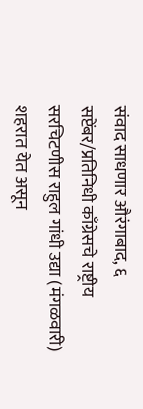संवाद साधणार औरंगाबाद, ६ सप्टेंबर/प्रतिनिधी काँग्रेसचे राष्ट्रीय सरचिटणीस राहुल गांधी उद्या (मंगळवारी) शहरात येत असून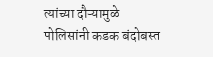त्यांच्या दौऱ्यामुळे पोलिसांनी कडक बंदोबस्त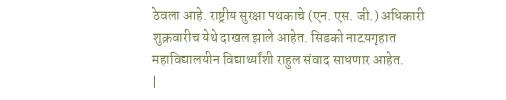ठेवला आहे. राष्ट्रीय सुरक्षा पथकाचे (एन. एस. जी.) अधिकारी शुक्रवारीच येथे दाखल झाले आहेत. सिडको नाटय़गृहात महाविद्यालयीन विद्यार्थ्यांशी राहुल संवाद साधणार आहेत.
|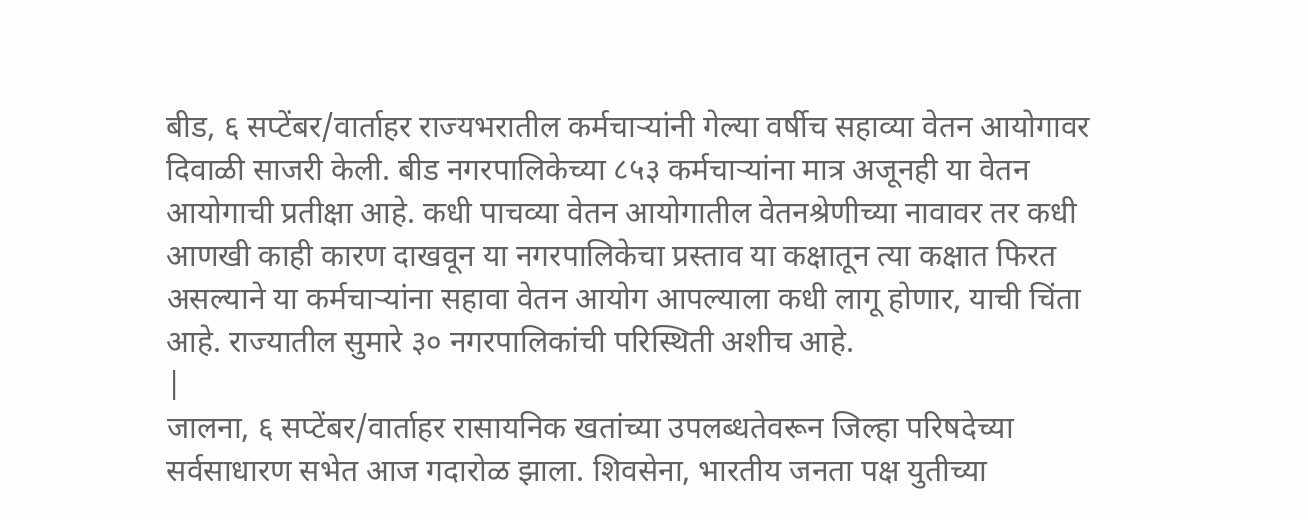बीड, ६ सप्टेंबर/वार्ताहर राज्यभरातील कर्मचाऱ्यांनी गेल्या वर्षीच सहाव्या वेतन आयोगावर दिवाळी साजरी केली. बीड नगरपालिकेच्या ८५३ कर्मचाऱ्यांना मात्र अजूनही या वेतन आयोगाची प्रतीक्षा आहे. कधी पाचव्या वेतन आयोगातील वेतनश्रेणीच्या नावावर तर कधी आणखी काही कारण दाखवून या नगरपालिकेचा प्रस्ताव या कक्षातून त्या कक्षात फिरत असल्याने या कर्मचाऱ्यांना सहावा वेतन आयोग आपल्याला कधी लागू होणार, याची चिंता आहे. राज्यातील सुमारे ३० नगरपालिकांची परिस्थिती अशीच आहे.
|
जालना, ६ सप्टेंबर/वार्ताहर रासायनिक खतांच्या उपलब्धतेवरून जिल्हा परिषदेच्या सर्वसाधारण सभेत आज गदारोळ झाला. शिवसेना, भारतीय जनता पक्ष युतीच्या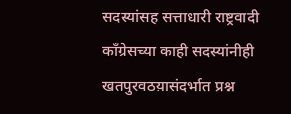सदस्यांसह सत्ताधारी राष्ट्रवादी काँग्रेसच्या काही सदस्यांनीही खतपुरवठय़ासंदर्भात प्रश्न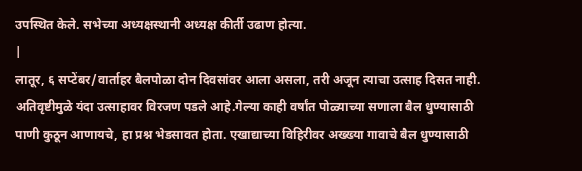उपस्थित केले. सभेच्या अध्यक्षस्थानी अध्यक्ष कीर्ती उढाण होत्या.
|
लातूर, ६ सप्टेंबर/वार्ताहर बैलपोळा दोन दिवसांवर आला असला, तरी अजून त्याचा उत्साह दिसत नाही. अतिवृष्टीमुळे यंदा उत्साहावर विरजण पडले आहे.गेल्या काही वर्षांत पोळ्याच्या सणाला बैल धुण्यासाठी पाणी कुठून आणायचे, हा प्रश्न भेडसावत होता. एखाद्याच्या विहिरीवर अख्ख्या गावाचे बैल धुण्यासाठी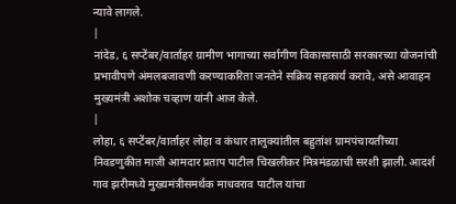न्यावे लागले.
|
नांदेड, ६ सप्टेंबर/वार्ताहर ग्रामीण भागाच्या सर्वागीण विकासासाठी सरकारच्या योजनांची प्रभावीपणे अंमलबजावणी करण्याकरिता जनतेने सक्रिय सहकार्य करावे, असे आवाहन मुख्यमंत्री अशोक चव्हाण यांनी आज केले.
|
लोहा, ६ सप्टेंबर/वार्ताहर लोहा व कंधार तालुक्यांतील बहुतांश ग्रामपंचायतींच्या निवडणुकीत माजी आमदार प्रताप पाटील चिखलीकर मित्रमंडळाची सरशी झाली. आदर्श गाव झरीमध्ये मुख्यमंत्रीसमर्थक माधवराव पाटील यांचा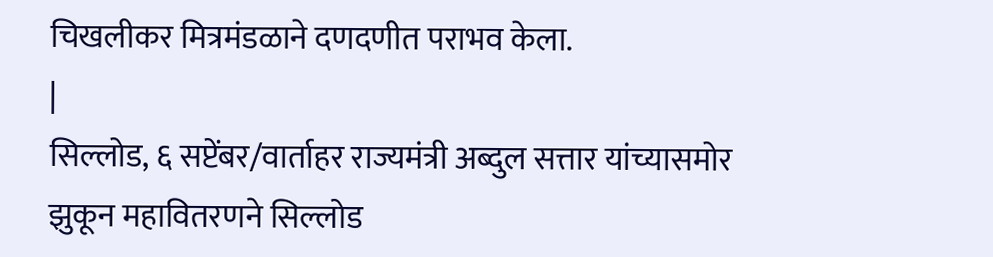चिखलीकर मित्रमंडळाने दणदणीत पराभव केला.
|
सिल्लोड, ६ सप्टेंबर/वार्ताहर राज्यमंत्री अब्दुल सत्तार यांच्यासमोर झुकून महावितरणने सिल्लोड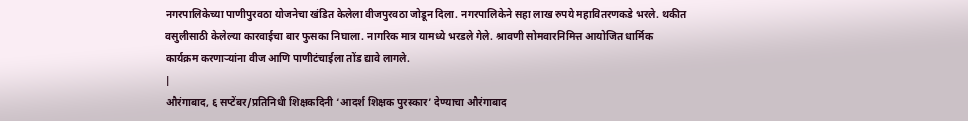नगरपालिकेच्या पाणीपुरवठा योजनेचा खंडित केलेला वीजपुरवठा जोडून दिला. नगरपालिकेने सहा लाख रुपये महावितरणकडे भरले. थकीत वसुलीसाठी केलेल्या कारवाईचा बार फुसका निघाला. नागरिक मात्र यामध्ये भरडले गेले. श्रावणी सोमवारनिमित्त आयोजित धार्मिक कार्यक्रम करणाऱ्यांना वीज आणि पाणीटंचाईला तोंड द्यावे लागले.
|
औरंगाबाद, ६ सप्टेंबर/प्रतिनिधी शिक्षकदिनी ‘आदर्श शिक्षक पुरस्कार’ देण्याचा औरंगाबाद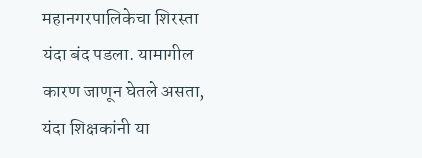महानगरपालिकेचा शिरस्ता यंदा बंद पडला. यामागील कारण जाणून घेतले असता, यंदा शिक्षकांनी या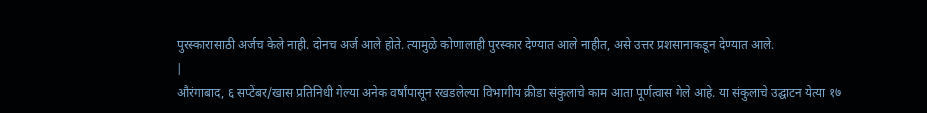पुरस्कारासाठी अर्जच केले नाही. दोनच अर्ज आले होते. त्यामुळे कोणालाही पुरस्कार देण्यात आले नाहीत, असे उत्तर प्रशसानाकडून देण्यात आले.
|
औरंगाबाद, ६ सप्टेंबर/खास प्रतिनिधी गेल्या अनेक वर्षांपासून रखडलेल्या विभागीय क्रीडा संकुलाचे काम आता पूर्णत्वास गेले आहे. या संकुलाचे उद्घाटन येत्या १७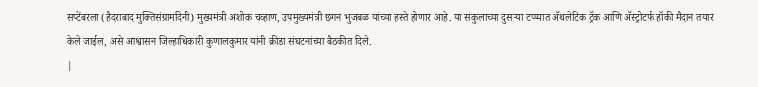सप्टेंबरला (हैदराबाद मुक्तिसंग्रामदिनी) मुख्यमंत्री अशोक चव्हाण, उपमुख्यमंत्री छगन भुजबळ यांच्या हस्ते होणार आहे. या संकुलाच्या दुसऱ्या टप्प्यात ॲथलेटिक ट्रॅक आणि ॲस्ट्रोटर्फ हॉकी मैदान तयार केले जाईल, असे आश्वासन जिल्हाधिकारी कुणालकुमार यांनी क्रीडा संघटनांच्या बैठकीत दिले.
|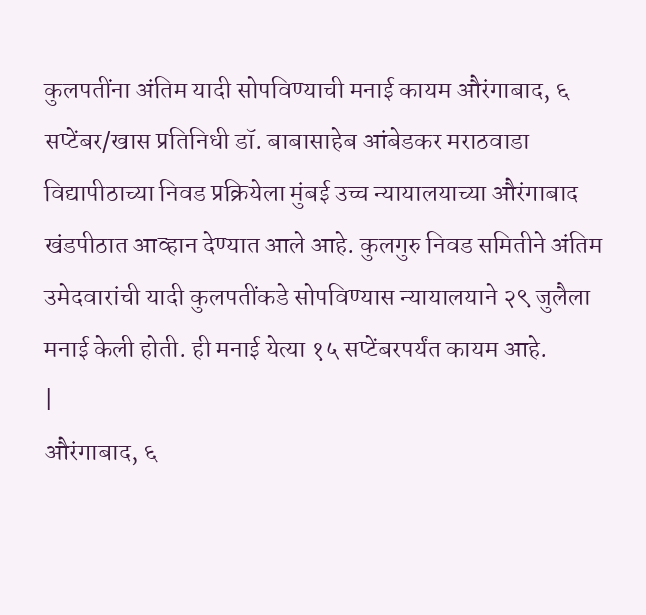कुलपतींना अंतिम यादी सोपविण्याची मनाई कायम औरंगाबाद, ६ सप्टेंबर/खास प्रतिनिधी डॉ. बाबासाहेब आंबेडकर मराठवाडा विद्यापीठाच्या निवड प्रक्रियेला मुंबई उच्च न्यायालयाच्या औरंगाबाद खंडपीठात आव्हान देण्यात आले आहे. कुलगुरु निवड समितीने अंतिम उमेदवारांची यादी कुलपतींकडे सोपविण्यास न्यायालयाने २९ जुलैला मनाई केली होती. ही मनाई येत्या १५ सप्टेंबरपर्यंत कायम आहे.
|
औरंगाबाद, ६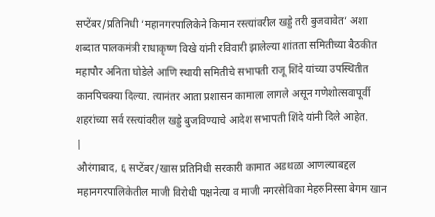सप्टेंबर/प्रतिनिधी ‘महानगरपालिकेने किमान रस्त्यांवरील खड्डे तरी बुजवावेत’ अशा शब्दात पालकमंत्री राधाकृष्ण विखे यांनी रविवारी झालेल्या शांतता समितीच्या बैठकीत महापौर अनिता घोडेले आणि स्थायी समितीचे सभापती राजू शिंदे यांच्या उपस्थितीत कानपिचक्या दिल्या. त्यानंतर आता प्रशासन कामाला लागले असून गणेशोत्सवापूर्वी शहरांच्या सर्व रस्त्यांवरील खड्डे बुजविण्याचे आदेश सभापती शिंदे यांनी दिले आहेत.
|
औरंगाबाद, ६ सप्टेंबर/खास प्रतिनिधी सरकारी कामात अडथळा आणल्याबद्दल महानगरपालिकेतील माजी विरोधी पक्षनेत्या व माजी नगरसेविका मेहरुनिस्सा बेगम खान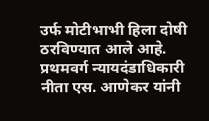उर्फ मोटीभाभी हिला दोषी ठरविण्यात आले आहे. प्रथमवर्ग न्यायदंडाधिकारी नीता एस. आणेकर यांनी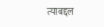त्याबद्दल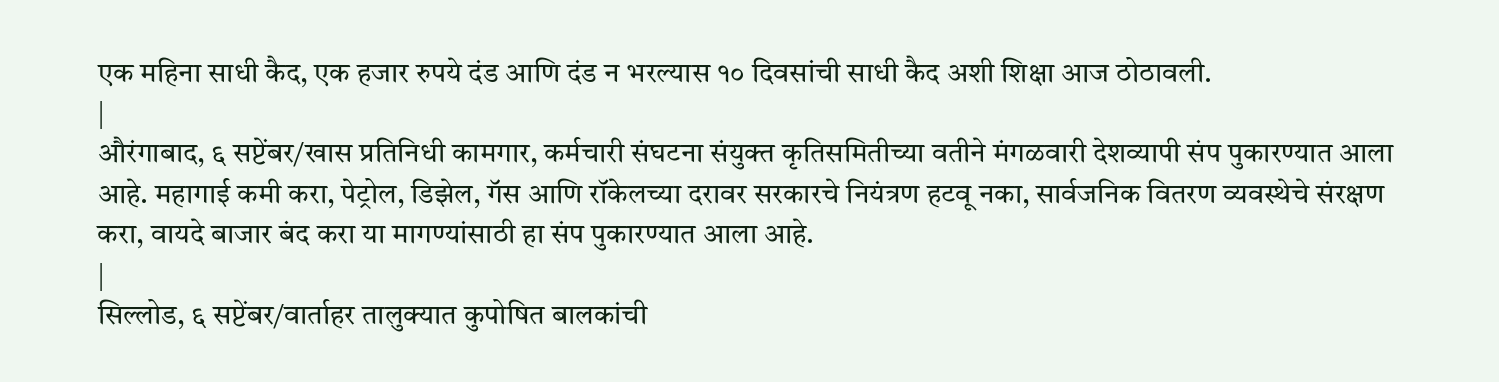एक महिना साधी कैद, एक हजार रुपये दंड आणि दंड न भरल्यास १० दिवसांची साधी कैद अशी शिक्षा आज ठोठावली.
|
औरंगाबाद, ६ सप्टेंबर/खास प्रतिनिधी कामगार, कर्मचारी संघटना संयुक्त कृतिसमितीच्या वतीने मंगळवारी देशव्यापी संप पुकारण्यात आला आहे. महागाई कमी करा, पेट्रोल, डिझेल, गॅस आणि रॉकेलच्या दरावर सरकारचे नियंत्रण हटवू नका, सार्वजनिक वितरण व्यवस्थेचे संरक्षण करा, वायदे बाजार बंद करा या मागण्यांसाठी हा संप पुकारण्यात आला आहे.
|
सिल्लोड, ६ सप्टेंबर/वार्ताहर तालुक्यात कुपोषित बालकांची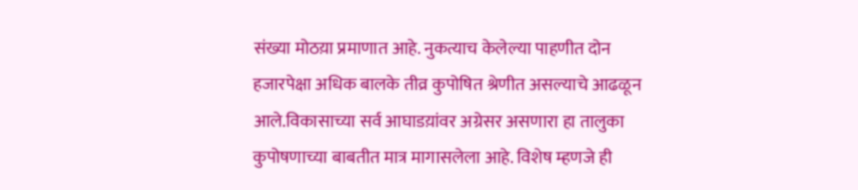संख्या मोठय़ा प्रमाणात आहे. नुकत्याच केलेल्या पाहणीत दोन हजारपेक्षा अधिक बालके तीव्र कुपोषित श्रेणीत असल्याचे आढळून आले.विकासाच्या सर्व आघाडय़ांवर अग्रेसर असणारा हा तालुका कुपोषणाच्या बाबतीत मात्र मागासलेला आहे. विशेष म्हणजे ही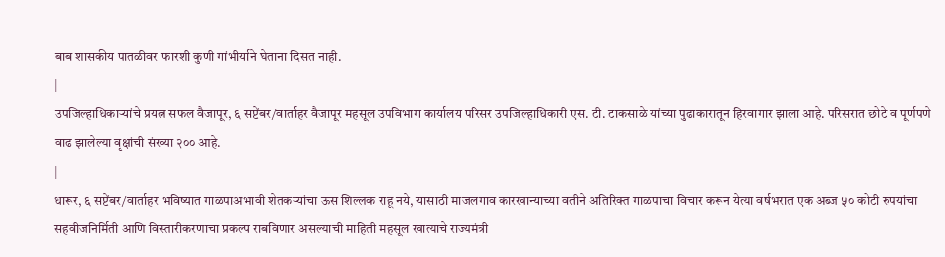बाब शासकीय पातळीवर फारशी कुणी गांभीर्याने घेताना दिसत नाही.
|
उपजिल्हाधिकाऱ्यांचे प्रयत्न सफल वैजापूर, ६ सप्टेंबर/वार्ताहर वैजापूर महसूल उपविभाग कार्यालय परिसर उपजिल्हाधिकारी एस. टी. टाकसाळे यांच्या पुढाकारातून हिरवागार झाला आहे. परिसरात छोटे व पूर्णपणे वाढ झालेल्या वृक्षांची संख्या २०० आहे.
|
धारूर, ६ सप्टेंबर/वार्ताहर भविष्यात गाळपाअभावी शेतकऱ्यांचा ऊस शिल्लक राहू नये, यासाठी माजलगाव कारखान्याच्या वतीने अतिरिक्त गाळपाचा विचार करून येत्या वर्षभरात एक अब्ज ५० कोटी रुपयांचा सहवीजनिर्मिती आणि विस्तारीकरणाचा प्रकल्प राबविणार असल्याची माहिती महसूल खात्याचे राज्यमंत्री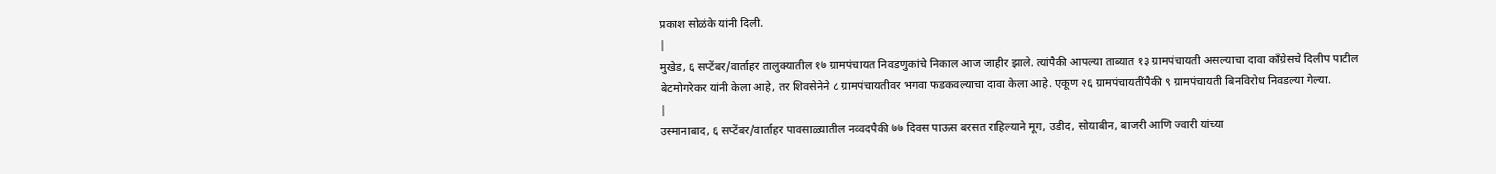प्रकाश सोळंके यांनी दिली.
|
मुखेड, ६ सप्टेंबर/वार्ताहर तालुक्यातील १७ ग्रामपंचायत निवडणुकांचे निकाल आज जाहीर झाले. त्यांपैकी आपल्या ताब्यात १३ ग्रामपंचायती असल्याचा दावा काँग्रेसचे दिलीप पाटील बेटमोगरेकर यांनी केला आहे, तर शिवसेनेने ८ ग्रामपंचायतीवर भगवा फडकवल्याचा दावा केला आहे. एकूण २६ ग्रामपंचायतींपैकी ९ ग्रामपंचायती बिनविरोध निवडल्या गेल्या.
|
उस्मानाबाद, ६ सप्टेंबर/वार्ताहर पावसाळ्यातील नव्वदपैकी ७७ दिवस पाऊस बरसत राहिल्याने मूग, उडीद, सोयाबीन, बाजरी आणि ज्वारी यांच्या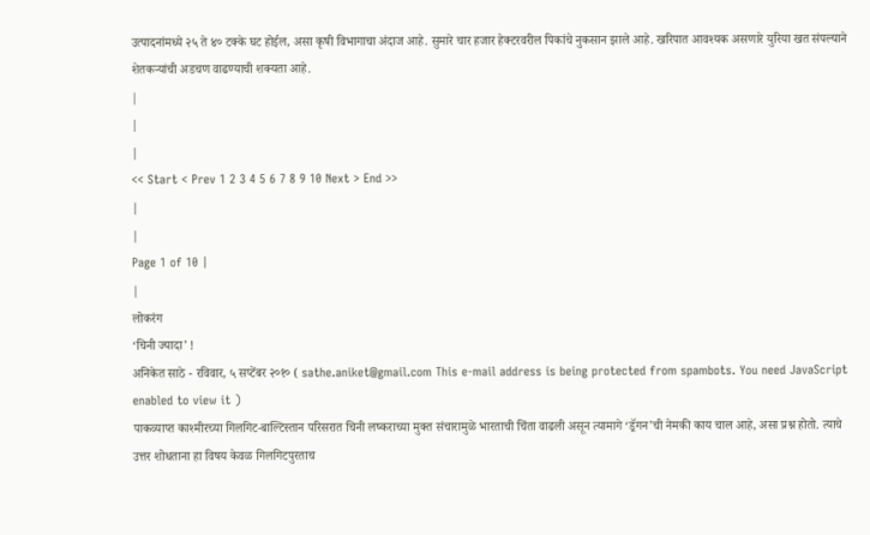उत्पादनांमध्ये २५ ते ४० टक्के घट होईल, असा कृषी विभागाचा अंदाज आहे. सुमारे चार हजार हेक्टरवरील पिकांचे नुकसान झाले आहे. खरिपात आवश्यक असणारे युरिया खत संपल्याने शेतकऱ्यांची अडचण वाढण्याची शक्यता आहे.
|
|
|
<< Start < Prev 1 2 3 4 5 6 7 8 9 10 Next > End >>
|
|
Page 1 of 10 |
|
लोकरंग
‘चिनी ज्यादा’ !
अनिकेत साठे - रविवार, ५ सप्टेंबर २०१० ( sathe.aniket@gmail.com This e-mail address is being protected from spambots. You need JavaScript enabled to view it )
पाकव्याप्त काश्मीरच्या गिलगिट-बाल्टिस्तान परिसरात चिनी लष्कराच्या मुक्त संचारामुळे भारताची चिंता वाढली असून त्यामागे ‘ड्रॅगन’ची नेमकी काय चाल आहे, असा प्रश्न होतो. त्याचे उत्तर शोधताना हा विषय केवळ गिलगिटपुरताच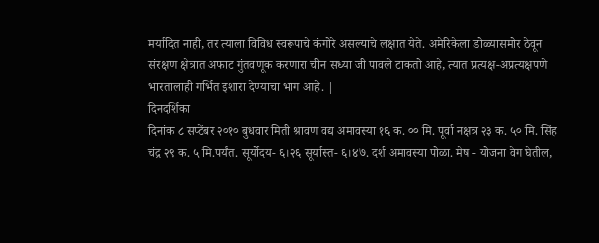मर्यादित नाही, तर त्याला विविध स्वरूपाचे कंगोरे असल्याचे लक्षात येते. अमेरिकेला डोळ्यासमोर ठेवून संरक्षण क्षेत्रात अफाट गुंतवणूक करणारा चीन सध्या जी पावले टाकतो आहे, त्यात प्रत्यक्ष-अप्रत्यक्षपणे भारतालाही गर्भित इशारा देण्याचा भाग आहे. |
दिनदर्शिका
दिनांक ८ सप्टेंबर २०१० बुधवार मिती श्रावण वद्य अमावस्या १६ क. ०० मि. पूर्वा नक्षत्र २३ क. ५० मि. सिंह चंद्र २९ क. ५ मि.पर्यंत. सूर्योदय- ६।२६ सूर्यास्त- ६।४७. दर्श अमावस्या पोळा. मेष - योजना वेग घेतील,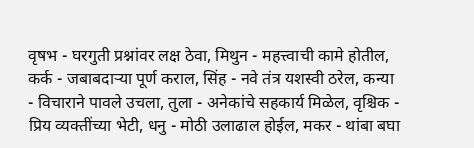वृषभ - घरगुती प्रश्नांवर लक्ष ठेवा, मिथुन - महत्त्वाची कामे होतील, कर्क - जबाबदाऱ्या पूर्ण कराल, सिंह - नवे तंत्र यशस्वी ठरेल, कन्या - विचाराने पावले उचला, तुला - अनेकांचे सहकार्य मिळेल, वृश्चिक - प्रिय व्यक्तींच्या भेटी, धनु - मोठी उलाढाल होईल, मकर - थांबा बघा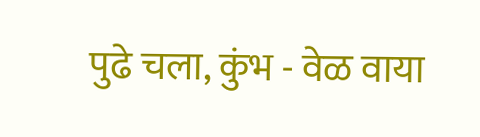पुढे चला, कुंभ - वेळ वाया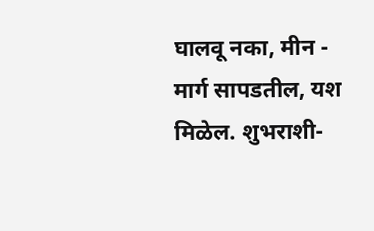घालवू नका, मीन - मार्ग सापडतील, यश मिळेल. शुभराशी-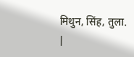मिथुन, सिंह, तुला.
|